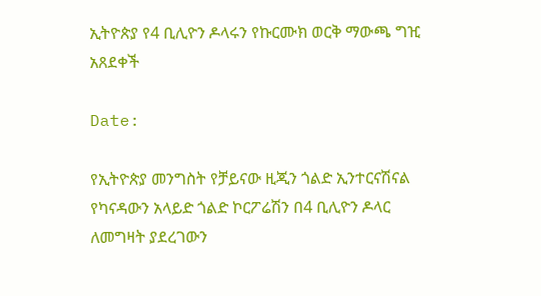ኢትዮጵያ የ4 ቢሊዮን ዶላሩን የኩርሙክ ወርቅ ማውጫ ግዢ አጸደቀች

Date:

የኢትዮጵያ መንግስት የቻይናው ዚጂን ጎልድ ኢንተርናሽናል የካናዳውን አላይድ ጎልድ ኮርፖሬሽን በ4 ቢሊዮን ዶላር ለመግዛት ያደረገውን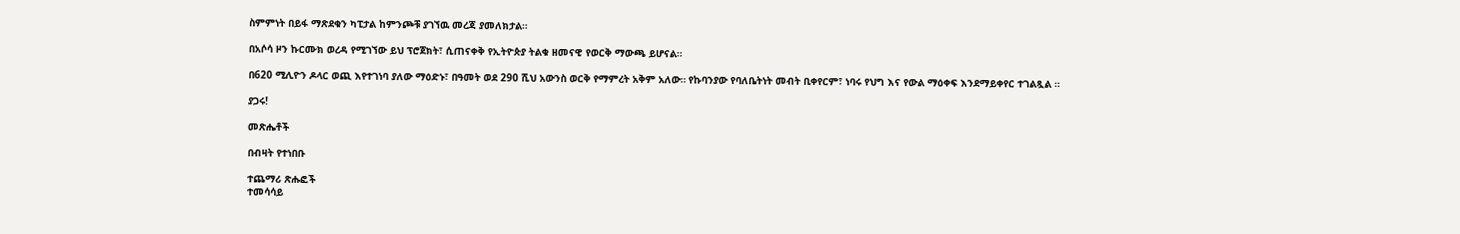ስምምነት በይፋ ማጽደቁን ካፒታል ከምንጮቹ ያገኘዉ መረጃ ያመለክታል።

በአሶሳ ዞን ኩርሙክ ወረዳ የሚገኘው ይህ ፕሮጀክት፣ ሲጠናቀቅ የኢትዮጵያ ትልቁ ዘመናዊ የወርቅ ማውጫ ይሆናል።

በ620 ሚሊዮን ዶላር ወጪ እየተገነባ ያለው ማዕድኑ፣ በዓመት ወደ 290 ሺህ አውንስ ወርቅ የማምረት አቅም አለው። የኩባንያው የባለቤትነት መብት ቢቀየርም፣ ነባሩ የህግ እና የውል ማዕቀፍ እንደማይቀየር ተገልጿል ።

ያጋሩ!

መጽሔቶች

በብዛት የተነበቡ

ተጨማሪ ጽሑፎች
ተመሳሳይ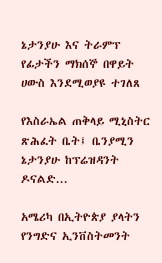ኔታንያሁ እና ትራምፕ የፊታችን ማክሰኞ በዋይት ሀውስ እንደሚወያዩ ተገለጸ

የእስራኤል ጠቅላይ ሚኒስትር ጽሕፈት ቤት፤ ቤንያሚን ኔታንያሁ ከፕሬዝዳንት ዶናልድ...

አሜሪካ በኢትዮጵያ ያላትን የንግድና ኢንቨስትመንት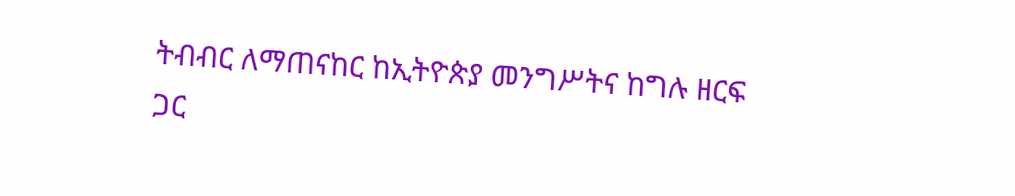ትብብር ለማጠናከር ከኢትዮጵያ መንግሥትና ከግሉ ዘርፍ ጋር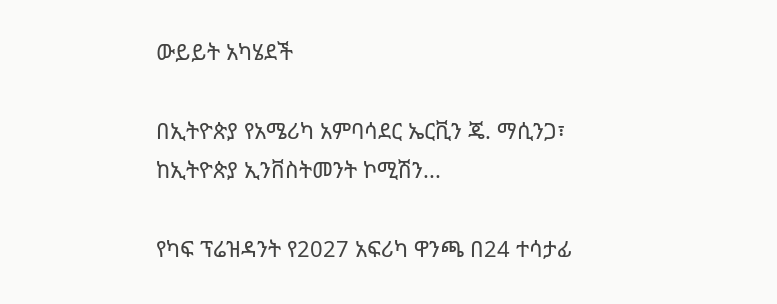ውይይት አካሄደች

በኢትዮጵያ የአሜሪካ አምባሳደር ኤርቪን ጄ. ማሲንጋ፣ ከኢትዮጵያ ኢንቨስትመንት ኮሚሽን...

የካፍ ፕሬዝዳንት የ2027 አፍሪካ ዋንጫ በ24 ተሳታፊ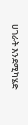ሀገራት እንደሚካሄድ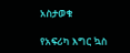አስታወቁ

የአፍሪካ እግር ኳስ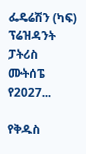ፌዴሬሽን (ካፍ) ፕሬዝዳንት ፓትሪስ ሙትሰፔ የ2027...

የቅዱስ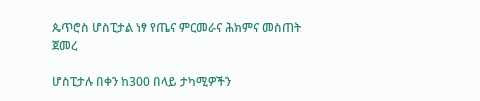ጴጥሮስ ሆስፒታል ነፃ የጤና ምርመራና ሕክምና መስጠት ጀመረ

ሆስፒታሉ በቀን ከ300 በላይ ታካሚዎችን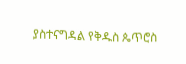ያስተናግዳል የቅዱስ ጴጥሮስ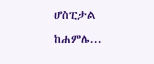ሆስፒታል ከሐምሌ...